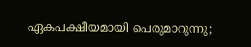ഏകപക്ഷീയമായി പെരുമാറുന്നു;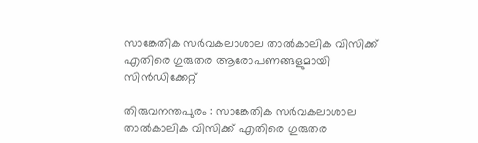സാങ്കേതിക സർവകലാശാല താൽകാലിക വിസിക്ക് എതിരെ ഗുരുതര ആരോപണങ്ങളുമായി സിൻഡിക്കേറ്റ്

തിരുവനന്തപുരം : സാങ്കേതിക സർവകലാശാല താൽകാലിക വിസിക്ക് എതിരെ ഗുരുതര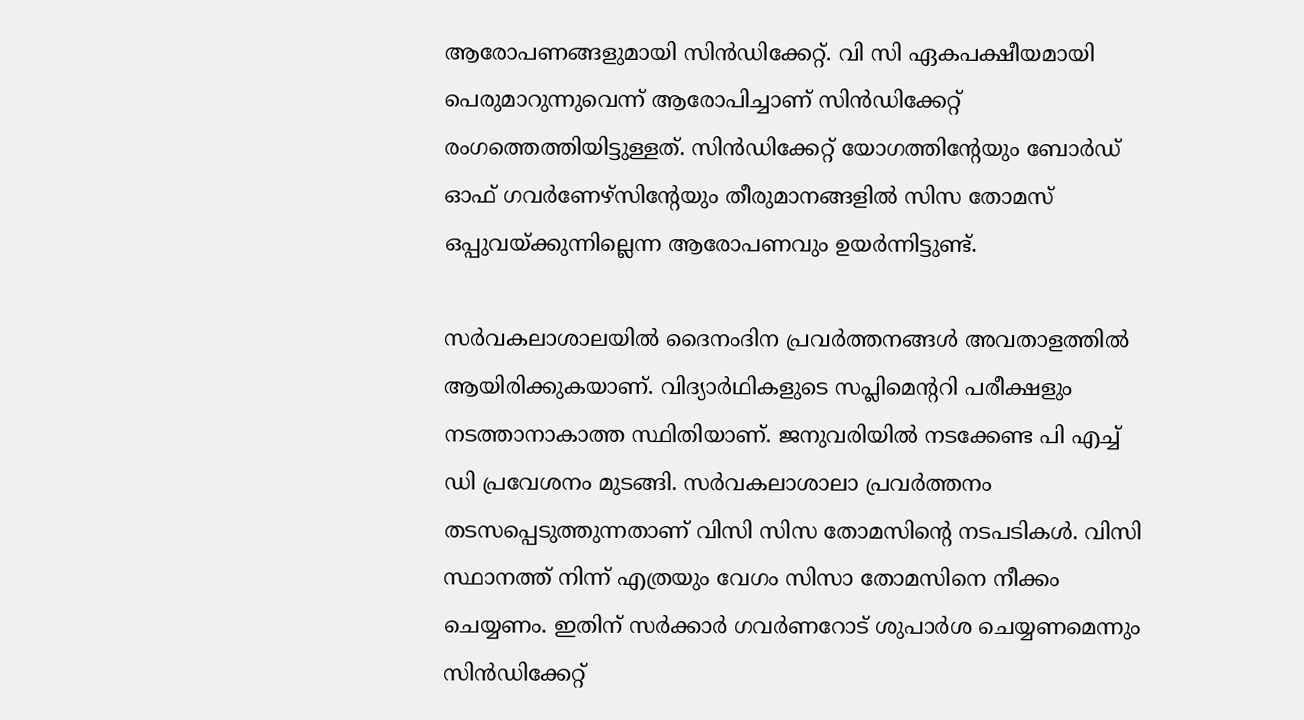ആരോപണങ്ങളുമായി സിൻഡിക്കേറ്റ്. വി സി ഏകപക്ഷീയമായി പെരുമാറുന്നുവെന്ന് ആരോപിച്ചാണ് സിൻഡിക്കേറ്റ് രംഗത്തെത്തിയിട്ടുള്ളത്. സിൻഡിക്കേറ്റ് യോഗത്തിന്റേയും ബോർഡ് ഓഫ് ഗവർണേഴ്‌സിന്റേയും തീരുമാനങ്ങളിൽ സിസ തോമസ് ഒപ്പുവയ്ക്കുന്നില്ലെന്ന ആരോപണവും ഉയർന്നിട്ടുണ്ട്.

സർവകലാശാലയിൽ ദൈനംദിന പ്രവർത്തനങ്ങൾ അവതാളത്തിൽ ആയിരിക്കുകയാണ്. വിദ്യാർഥികളുടെ സപ്ലിമെന്ററി പരീക്ഷളും നടത്താനാകാത്ത സ്ഥിതിയാണ്. ജനുവരിയിൽ നടക്കേണ്ട പി എച്ച് ഡി പ്രവേശനം മുടങ്ങി. സർവകലാശാലാ പ്രവർത്തനം തടസപ്പെടുത്തുന്നതാണ് വിസി സിസ തോമസിന്റെ നടപടികൾ. വിസി സ്ഥാനത്ത് നിന്ന് എത്രയും വേഗം സിസാ തോമസിനെ നീക്കം ചെയ്യണം. ഇതിന് സർക്കാർ ഗവർണറോട് ശുപാർശ ചെയ്യണമെന്നും സിൻഡിക്കേറ്റ്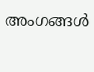അംഗങ്ങൾ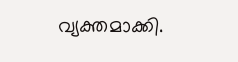വ്യക്തമാക്കി.